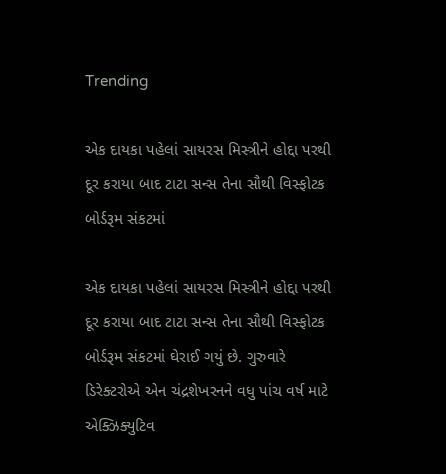Trending

એક દાયકા પહેલાં સાયરસ મિસ્ત્રીને હોદ્દા પરથી દૂર કરાયા બાદ ટાટા સન્સ તેના સૌથી વિસ્ફોટક બોર્ડરૂમ સંકટમાં

એક દાયકા પહેલાં સાયરસ મિસ્ત્રીને હોદ્દા પરથી દૂર કરાયા બાદ ટાટા સન્સ તેના સૌથી વિસ્ફોટક બોર્ડરૂમ સંકટમાં ઘેરાઈ ગયું છે. ગુરુવારે ડિરેક્ટરોએ એન ચંદ્રશેખરનને વધુ પાંચ વર્ષ માટે એક્ઝિક્યુટિવ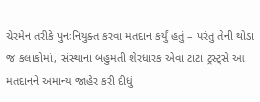ચેરમેન તરીકે પુનઃનિયુક્ત કરવા મતદાન કર્યું હતું – પરંતુ તેની થોડા જ કલાકોમાં, સંસ્થાના બહુમતી શેરધારક એવા ટાટા ટ્રસ્ટ્સે આ મતદાનને અમાન્ય જાહેર કરી દીધું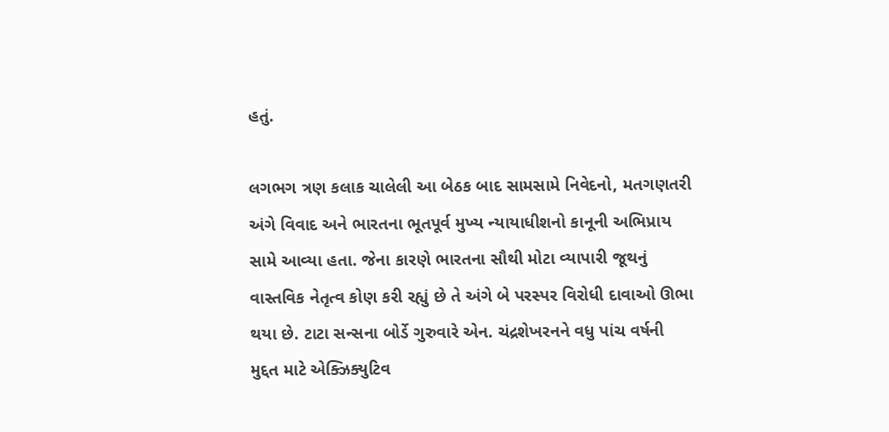હતું.

લગભગ ત્રણ કલાક ચાલેલી આ બેઠક બાદ સામસામે નિવેદનો, મતગણતરી અંગે વિવાદ અને ભારતના ભૂતપૂર્વ મુખ્ય ન્યાયાધીશનો કાનૂની અભિપ્રાય સામે આવ્યા હતા. જેના કારણે ભારતના સૌથી મોટા વ્યાપારી જૂથનું વાસ્તવિક નેતૃત્વ કોણ કરી રહ્યું છે તે અંગે બે પરસ્પર વિરોધી દાવાઓ ઊભા થયા છે. ટાટા સન્સના બોર્ડે ગુરુવારે એન. ચંદ્રશેખરનને વધુ પાંચ વર્ષની મુદ્દત માટે એક્ઝિક્યુટિવ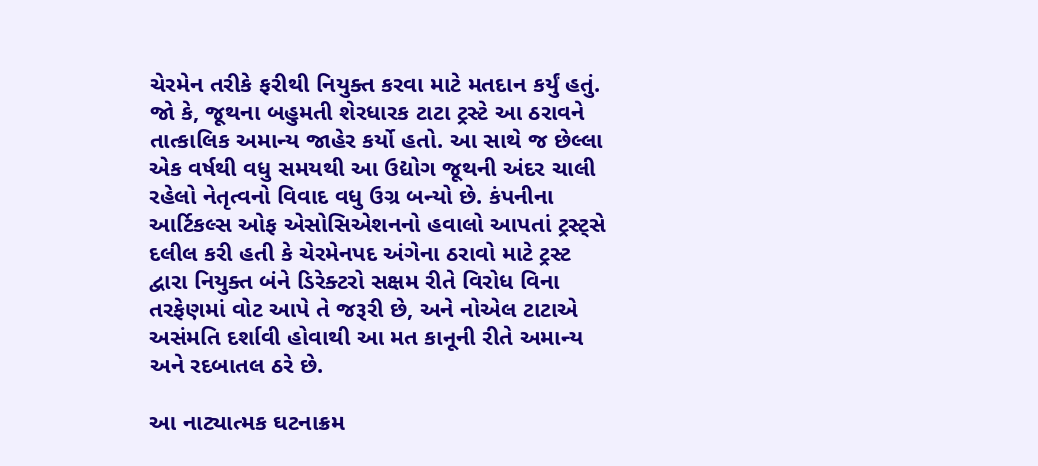ચેરમેન તરીકે ફરીથી નિયુક્ત કરવા માટે મતદાન કર્યું હતું. જો કે, જૂથના બહુમતી શેરધારક ટાટા ટ્રસ્ટે આ ઠરાવને તાત્કાલિક અમાન્ય જાહેર કર્યો હતો. આ સાથે જ છેલ્લા એક વર્ષથી વધુ સમયથી આ ઉદ્યોગ જૂથની અંદર ચાલી રહેલો નેતૃત્વનો વિવાદ વધુ ઉગ્ર બન્યો છે. કંપનીના આર્ટિકલ્સ ઓફ એસોસિએશનનો હવાલો આપતાં ટ્રસ્ટ્સે દલીલ કરી હતી કે ચેરમેનપદ અંગેના ઠરાવો માટે ટ્રસ્ટ દ્વારા નિયુક્ત બંને ડિરેક્ટરો સક્ષમ રીતે વિરોધ વિના તરફેણમાં વોટ આપે તે જરૂરી છે, અને નોએલ ટાટાએ અસંમતિ દર્શાવી હોવાથી આ મત કાનૂની રીતે અમાન્ય અને રદબાતલ ઠરે છે.

આ નાટ્યાત્મક ઘટનાક્રમ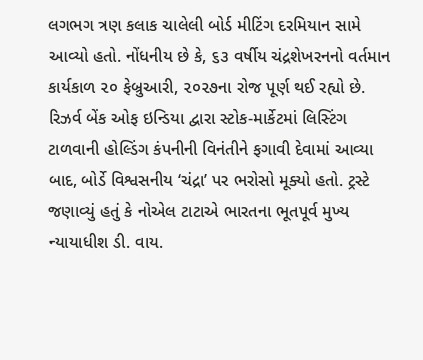લગભગ ત્રણ કલાક ચાલેલી બોર્ડ મીટિંગ દરમિયાન સામે આવ્યો હતો. નોંધનીય છે કે, ૬૩ વર્ષીય ચંદ્રશેખરનનો વર્તમાન કાર્યકાળ ૨૦ ફેબ્રુઆરી, ૨૦૨૭ના રોજ પૂર્ણ થઈ રહ્યો છે. રિઝર્વ બેંક ઓફ ઇન્ડિયા દ્વારા સ્ટોક-માર્કેટમાં લિસ્ટિંગ ટાળવાની હોલ્ડિંગ કંપનીની વિનંતીને ફગાવી દેવામાં આવ્યા બાદ, બોર્ડે વિશ્વસનીય ‘ચંદ્રા’ પર ભરોસો મૂક્યો હતો. ટ્રસ્ટે જણાવ્યું હતું કે નોએલ ટાટાએ ભારતના ભૂતપૂર્વ મુખ્ય ન્યાયાધીશ ડી. વાય.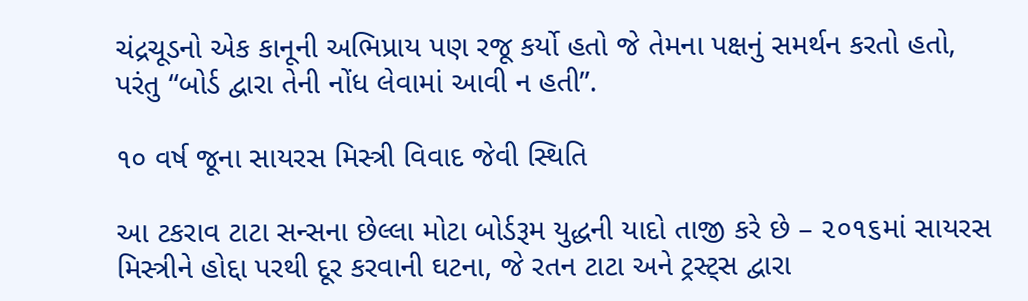ચંદ્રચૂડનો એક કાનૂની અભિપ્રાય પણ રજૂ કર્યો હતો જે તેમના પક્ષનું સમર્થન કરતો હતો, પરંતુ “બોર્ડ દ્વારા તેની નોંધ લેવામાં આવી ન હતી”.

૧૦ વર્ષ જૂના સાયરસ મિસ્ત્રી વિવાદ જેવી સ્થિતિ

આ ટકરાવ ટાટા સન્સના છેલ્લા મોટા બોર્ડરૂમ યુદ્ધની યાદો તાજી કરે છે – ૨૦૧૬માં સાયરસ મિસ્ત્રીને હોદ્દા પરથી દૂર કરવાની ઘટના, જે રતન ટાટા અને ટ્રસ્ટ્સ દ્વારા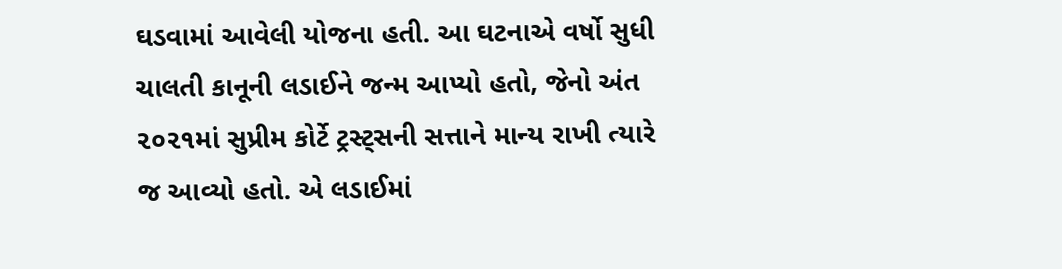ઘડવામાં આવેલી યોજના હતી. આ ઘટનાએ વર્ષો સુધી ચાલતી કાનૂની લડાઈને જન્મ આપ્યો હતો, જેનો અંત ૨૦૨૧માં સુપ્રીમ કોર્ટે ટ્રસ્ટ્સની સત્તાને માન્ય રાખી ત્યારે જ આવ્યો હતો. એ લડાઈમાં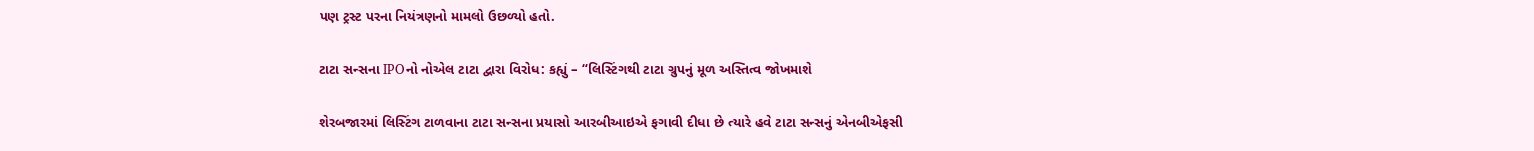પણ ટ્રસ્ટ પરના નિયંત્રણનો મામલો ઉછળ્યો હતો.

ટાટા સન્સના IPOનો નોએલ ટાટા દ્વારા વિરોધ: કહ્યું – “લિસ્ટિંગથી ટાટા ગ્રુપનું મૂળ અસ્તિત્વ જોખમાશે

શેરબજારમાં લિસ્ટિંગ ટાળવાના ટાટા સન્સના પ્રયાસો આરબીઆઇએ ફગાવી દીધા છે ત્યારે હવે ટાટા સન્સનું એનબીએફસી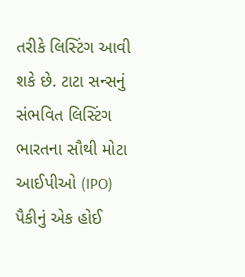તરીકે લિસ્ટિંગ આવી શકે છે. ટાટા સન્સનું સંભવિત લિસ્ટિંગ ભારતના સૌથી મોટા આઈપીઓ (IPO) પૈકીનું એક હોઈ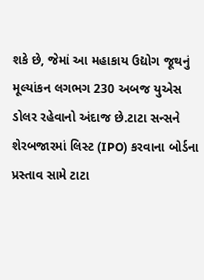શકે છે, જેમાં આ મહાકાય ઉદ્યોગ જૂથનું મૂલ્યાંકન લગભગ 230 અબજ યુએસ ડોલર રહેવાનો અંદાજ છે.ટાટા સન્સને શેરબજારમાં લિસ્ટ (IPO) કરવાના બોર્ડના પ્રસ્તાવ સામે ટાટા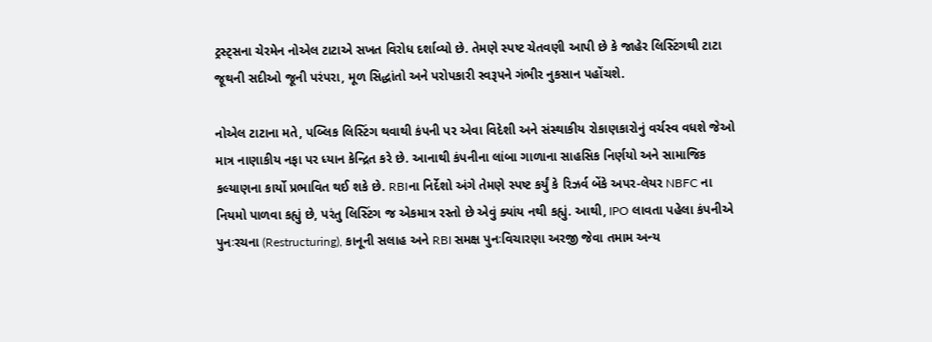ટ્રસ્ટ્સના ચેરમેન નોએલ ટાટાએ સખત વિરોધ દર્શાવ્યો છે. તેમણે સ્પષ્ટ ચેતવણી આપી છે કે જાહેર લિસ્ટિંગથી ટાટા જૂથની સદીઓ જૂની પરંપરા, મૂળ સિદ્ધાંતો અને પરોપકારી સ્વરૂપને ગંભીર નુકસાન પહોંચશે.

નોએલ ટાટાના મતે, પબ્લિક લિસ્ટિંગ થવાથી કંપની પર એવા વિદેશી અને સંસ્થાકીય રોકાણકારોનું વર્ચસ્વ વધશે જેઓ માત્ર નાણાકીય નફા પર ધ્યાન કેન્દ્રિત કરે છે. આનાથી કંપનીના લાંબા ગાળાના સાહસિક નિર્ણયો અને સામાજિક કલ્યાણના કાર્યો પ્રભાવિત થઈ શકે છે. RBIના નિર્દેશો અંગે તેમણે સ્પષ્ટ કર્યું કે રિઝર્વ બેંકે અપર-લેયર NBFC ના નિયમો પાળવા કહ્યું છે, પરંતુ લિસ્ટિંગ જ એકમાત્ર રસ્તો છે એવું ક્યાંય નથી કહ્યું. આથી, IPO લાવતા પહેલા કંપનીએ પુનઃરચના (Restructuring), કાનૂની સલાહ અને RBI સમક્ષ પુનઃવિચારણા અરજી જેવા તમામ અન્ય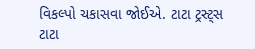વિકલ્પો ચકાસવા જોઈએ. ટાટા ટ્રસ્ટ્સ ટાટા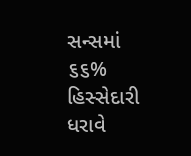સન્સમાં ૬૬% હિસ્સેદારી ધરાવે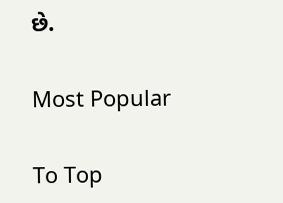છે.

Most Popular

To Top